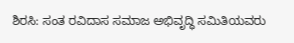ಶಿರಸಿ: ಸಂತ ರವಿದಾಸ ಸಮಾಜ ಅಭಿವೃದ್ಧಿ ಸಮಿತಿಯವರು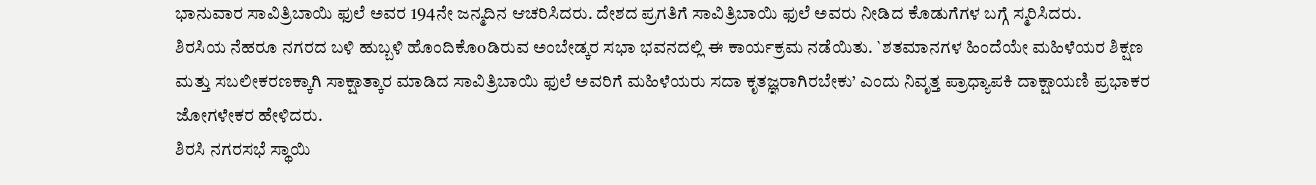ಭಾನುವಾರ ಸಾವಿತ್ರಿಬಾಯಿ ಫುಲೆ ಅವರ 194ನೇ ಜನ್ಮದಿನ ಆಚರಿಸಿದರು. ದೇಶದ ಪ್ರಗತಿಗೆ ಸಾವಿತ್ರಿಬಾಯಿ ಫುಲೆ ಅವರು ನೀಡಿದ ಕೊಡುಗೆಗಳ ಬಗ್ಗೆ ಸ್ಮರಿಸಿದರು.
ಶಿರಸಿಯ ನೆಹರೂ ನಗರದ ಬಳಿ ಹುಬ್ಬಳಿ ಹೊಂದಿಕೊoಡಿರುವ ಅಂಬೇಡ್ಕರ ಸಭಾ ಭವನದಲ್ಲಿ ಈ ಕಾರ್ಯಕ್ರಮ ನಡೆಯಿತು. `ಶತಮಾನಗಳ ಹಿಂದೆಯೇ ಮಹಿಳೆಯರ ಶಿಕ್ಷಣ ಮತ್ತು ಸಬಲೀಕರಣಕ್ಕಾಗಿ ಸಾಕ್ಷಾತ್ಕಾರ ಮಾಡಿದ ಸಾವಿತ್ರಿಬಾಯಿ ಫುಲೆ ಅವರಿಗೆ ಮಹಿಳೆಯರು ಸದಾ ಕೃತಜ್ಞರಾಗಿರಬೇಕು’ ಎಂದು ನಿವೃತ್ತ ಪ್ರಾಧ್ಯಾಪಕಿ ದಾಕ್ಷಾಯಣಿ ಪ್ರಭಾಕರ ಜೋಗಳೇಕರ ಹೇಳಿದರು.
ಶಿರಸಿ ನಗರಸಭೆ ಸ್ಥಾಯಿ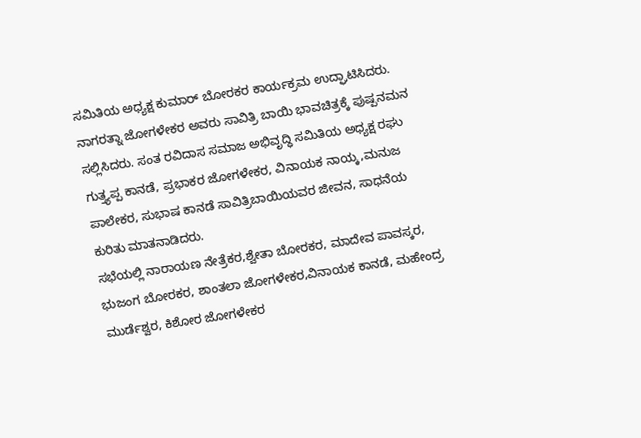ಸಮಿತಿಯ ಅಧ್ಯಕ್ಷ ಕುಮಾರ್ ಬೋರಕರ ಕಾರ್ಯಕ್ರಮ ಉದ್ಘಾಟಿಸಿದರು. ನಾಗರತ್ನಾ ಜೋಗಳೇಕರ ಅವರು ಸಾವಿತ್ರಿ ಬಾಯಿ ಭಾವಚಿತ್ರಕ್ಕೆ ಪುಷ್ಪನಮನ ಸಲ್ಲಿಸಿದರು. ಸಂತ ರವಿದಾಸ ಸಮಾಜ ಅಭಿವೃದ್ಧಿ ಸಮಿತಿಯ ಅಧ್ಯಕ್ಷ ರಘು ಗುತ್ತ್ಯಪ್ಪ ಕಾನಡೆ, ಪ್ರಭಾಕರ ಜೋಗಳೇಕರ, ವಿನಾಯಕ ನಾಯ್ಕ,ಮನುಜ ಪಾಲೇಕರ, ಸುಭಾಷ ಕಾನಡೆ ಸಾವಿತ್ರಿಬಾಯಿಯವರ ಜೀವನ, ಸಾಧನೆಯ ಕುರಿತು ಮಾತನಾಡಿದರು.
ಸಭೆಯಲ್ಲಿ ನಾರಾಯಣ ನೇತ್ರೆಕರ,ಶ್ವೇತಾ ಬೋರಕರ, ಮಾದೇವ ಪಾವಸ್ಕರ, ಭುಜಂಗ ಬೋರಕರ, ಶಾಂತಲಾ ಜೋಗಳೇಕರ,ವಿನಾಯಕ ಕಾನಡೆ, ಮಹೇಂದ್ರ ಮುರ್ಡೆಶ್ವರ, ಕಿಶೋರ ಜೋಗಳೇಕರ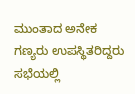ಮುಂತಾದ ಅನೇಕ ಗಣ್ಯರು ಉಪಸ್ಥಿತರಿದ್ದರು ಸಭೆಯಲ್ಲಿ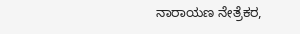ನಾರಾಯಣ ನೇತ್ರೆಕರ,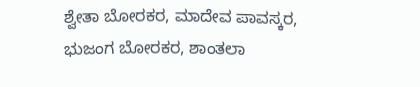ಶ್ವೇತಾ ಬೋರಕರ, ಮಾದೇವ ಪಾವಸ್ಕರ, ಭುಜಂಗ ಬೋರಕರ, ಶಾಂತಲಾ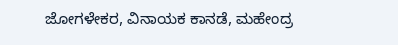ಜೋಗಳೇಕರ, ವಿನಾಯಕ ಕಾನಡೆ, ಮಹೇಂದ್ರ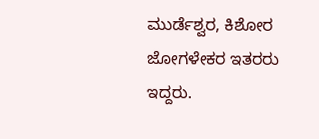ಮುರ್ಡೆಶ್ವರ, ಕಿಶೋರ ಜೋಗಳೇಕರ ಇತರರು ಇದ್ದರು.